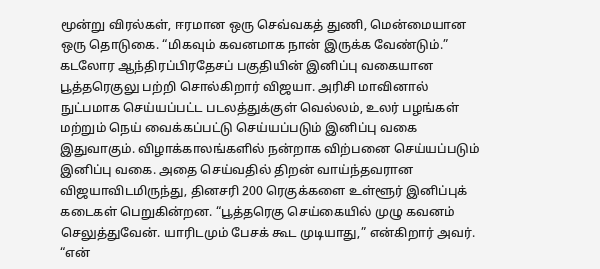மூன்று விரல்கள், ஈரமான ஒரு செவ்வகத் துணி, மென்மையான ஒரு தொடுகை. “மிகவும் கவனமாக நான் இருக்க வேண்டும்.”
கடலோர ஆந்திரப்பிரதேசப் பகுதியின் இனிப்பு வகையான பூத்தரெகுலு பற்றி சொல்கிறார் விஜயா. அரிசி மாவினால் நுட்பமாக செய்யப்பட்ட படலத்துக்குள் வெல்லம், உலர் பழங்கள் மற்றும் நெய் வைக்கப்பட்டு செய்யப்படும் இனிப்பு வகை இதுவாகும். விழாக்காலங்களில் நன்றாக விற்பனை செய்யப்படும் இனிப்பு வகை. அதை செய்வதில் திறன் வாய்ந்தவரான விஜயாவிடமிருந்து, தினசரி 200 ரெகுக்களை உள்ளூர் இனிப்புக் கடைகள் பெறுகின்றன. “பூத்தரெகு செய்கையில் முழு கவனம் செலுத்துவேன். யாரிடமும் பேசக் கூட முடியாது,” என்கிறார் அவர்.
“என்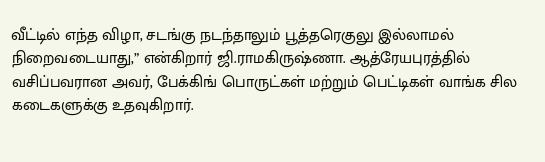வீட்டில் எந்த விழா, சடங்கு நடந்தாலும் பூத்தரெகுலு இல்லாமல் நிறைவடையாது,” என்கிறார் ஜி.ராமகிருஷ்ணா. ஆத்ரேயபுரத்தில் வசிப்பவரான அவர், பேக்கிங் பொருட்கள் மற்றும் பெட்டிகள் வாங்க சில கடைகளுக்கு உதவுகிறார்.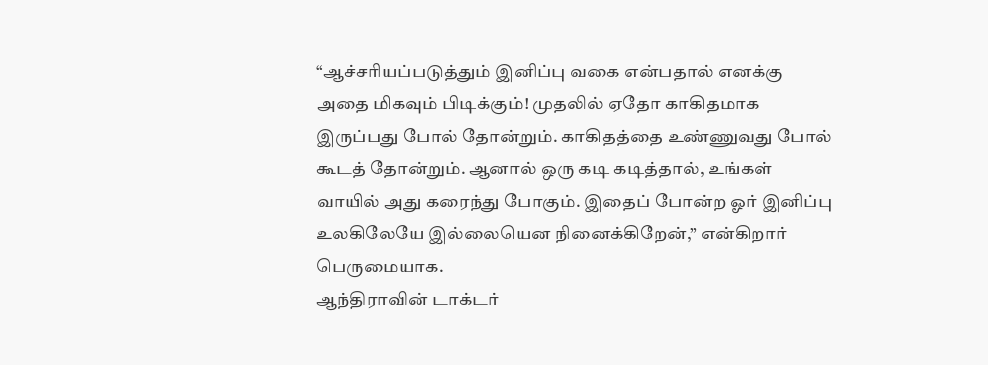“ஆச்சரியப்படுத்தும் இனிப்பு வகை என்பதால் எனக்கு அதை மிகவும் பிடிக்கும்! முதலில் ஏதோ காகிதமாக இருப்பது போல் தோன்றும். காகிதத்தை உண்ணுவது போல் கூடத் தோன்றும். ஆனால் ஒரு கடி கடித்தால், உங்கள் வாயில் அது கரைந்து போகும். இதைப் போன்ற ஓர் இனிப்பு உலகிலேயே இல்லையென நினைக்கிறேன்,” என்கிறார் பெருமையாக.
ஆந்திராவின் டாக்டர்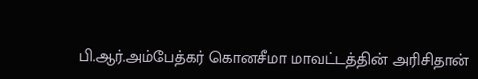பி.ஆர்.அம்பேத்கர் கொனசீமா மாவட்டத்தின் அரிசிதான்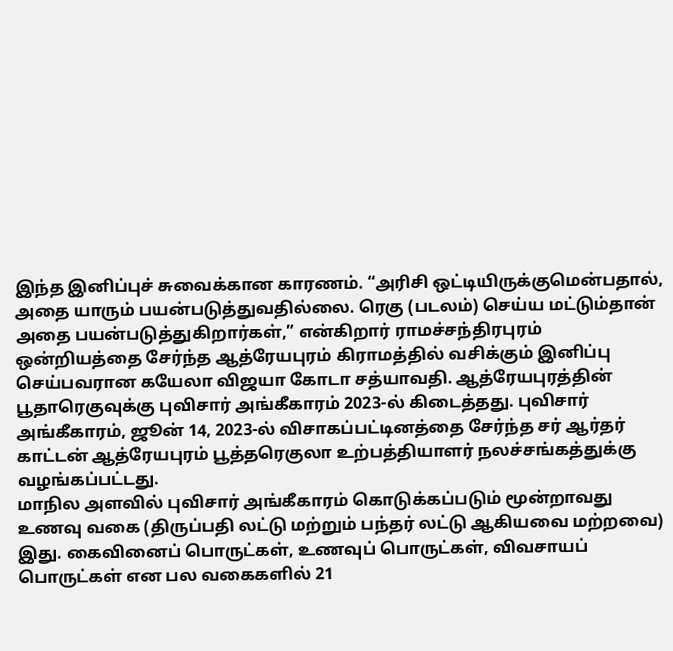இந்த இனிப்புச் சுவைக்கான காரணம். “அரிசி ஒட்டியிருக்குமென்பதால், அதை யாரும் பயன்படுத்துவதில்லை. ரெகு (படலம்) செய்ய மட்டும்தான் அதை பயன்படுத்துகிறார்கள்,” என்கிறார் ராமச்சந்திரபுரம் ஒன்றியத்தை சேர்ந்த ஆத்ரேயபுரம் கிராமத்தில் வசிக்கும் இனிப்பு செய்பவரான கயேலா விஜயா கோடா சத்யாவதி. ஆத்ரேயபுரத்தின் பூதாரெகுவுக்கு புவிசார் அங்கீகாரம் 2023-ல் கிடைத்தது. புவிசார் அங்கீகாரம், ஜூன் 14, 2023-ல் விசாகப்பட்டினத்தை சேர்ந்த சர் ஆர்தர் காட்டன் ஆத்ரேயபுரம் பூத்தரெகுலா உற்பத்தியாளர் நலச்சங்கத்துக்கு வழங்கப்பட்டது.
மாநில அளவில் புவிசார் அங்கீகாரம் கொடுக்கப்படும் மூன்றாவது உணவு வகை (திருப்பதி லட்டு மற்றும் பந்தர் லட்டு ஆகியவை மற்றவை) இது. கைவினைப் பொருட்கள், உணவுப் பொருட்கள், விவசாயப் பொருட்கள் என பல வகைகளில் 21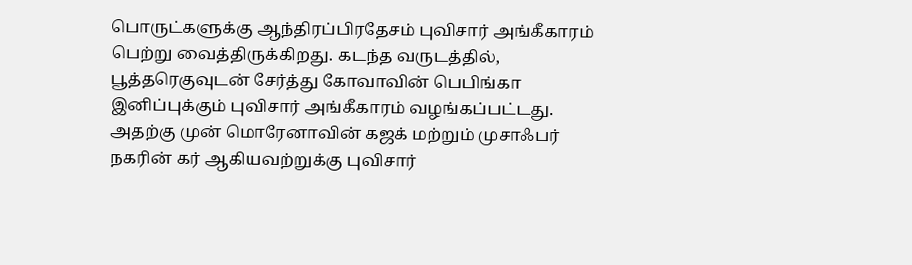பொருட்களுக்கு ஆந்திரப்பிரதேசம் புவிசார் அங்கீகாரம் பெற்று வைத்திருக்கிறது. கடந்த வருடத்தில், பூத்தரெகுவுடன் சேர்த்து கோவாவின் பெபிங்கா இனிப்புக்கும் புவிசார் அங்கீகாரம் வழங்கப்பட்டது. அதற்கு முன் மொரேனாவின் கஜக் மற்றும் முசாஃபர் நகரின் கர் ஆகியவற்றுக்கு புவிசார்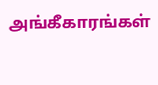அங்கீகாரங்கள்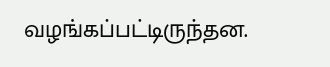வழங்கப்பட்டிருந்தன.